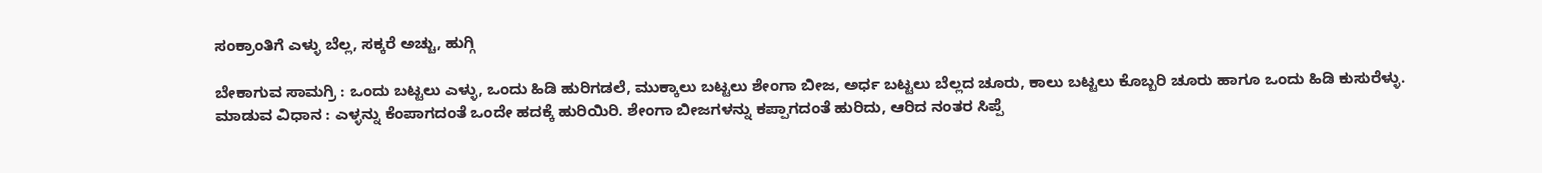ಸಂಕ್ರಾಂತಿಗೆ ಎಳ್ಳು ಬೆಲ್ಲ, ಸಕ್ಕರೆ ಅಚ್ಚು, ಹುಗ್ಗಿ

ಬೇಕಾಗುವ ಸಾಮಗ್ರಿ : ಒಂದು ಬಟ್ಟಲು ಎಳ್ಳು, ಒಂದು ಹಿಡಿ ಹುರಿಗಡಲೆ, ಮುಕ್ಕಾಲು ಬಟ್ಟಲು ಶೇಂಗಾ ಬೀಜ, ಅರ್ಧ ಬಟ್ಟಲು ಬೆಲ್ಲದ ಚೂರು, ಕಾಲು ಬಟ್ಟಲು ಕೊಬ್ಬರಿ ಚೂರು ಹಾಗೂ ಒಂದು ಹಿಡಿ ಕುಸುರೆಳ್ಳು.
ಮಾಡುವ ವಿಧಾನ : ಎಳ್ಳನ್ನು ಕೆಂಪಾಗದಂತೆ ಒಂದೇ ಹದಕ್ಕೆ ಹುರಿಯಿರಿ. ಶೇಂಗಾ ಬೀಜಗಳನ್ನು ಕಪ್ಪಾಗದಂತೆ ಹುರಿದು, ಆರಿದ ನಂತರ ಸಿಪ್ಪೆ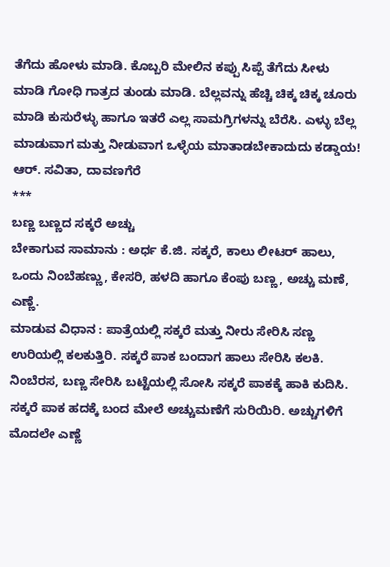ತೆಗೆದು ಹೋಳು ಮಾಡಿ. ಕೊಬ್ಬರಿ ಮೇಲಿನ ಕಪ್ಪು ಸಿಪ್ಪೆ ತೆಗೆದು ಸೀಳು ಮಾಡಿ ಗೋಧಿ ಗಾತ್ರದ ತುಂಡು ಮಾಡಿ. ಬೆಲ್ಲವನ್ನು ಹೆಚ್ಚಿ ಚಿಕ್ಕ ಚಿಕ್ಕ ಚೂರು ಮಾಡಿ ಕುಸುರೆಳ್ಳು ಹಾಗೂ ಇತರೆ ಎಲ್ಲ ಸಾಮಗ್ರಿಗಳನ್ನು ಬೆರೆಸಿ. ಎಳ್ಳು ಬೆಲ್ಲ ಮಾಡುವಾಗ ಮತ್ತು ನೀಡುವಾಗ ಒಳ್ಳೆಯ ಮಾತಾಡಬೇಕಾದುದು ಕಡ್ಡಾಯ!
ಆರ್. ಸವಿತಾ, ದಾವಣಗೆರೆ
***
ಬಣ್ಣ ಬಣ್ಣದ ಸಕ್ಕರೆ ಅಚ್ಚು
ಬೇಕಾಗುವ ಸಾಮಾನು : ಅರ್ಧ ಕೆ.ಜಿ. ಸಕ್ಕರೆ, ಕಾಲು ಲೀಟರ್ ಹಾಲು, ಒಂದು ನಿಂಬೆಹಣ್ಣು, ಕೇಸರಿ, ಹಳದಿ ಹಾಗೂ ಕೆಂಪು ಬಣ್ಣ, ಅಚ್ಚು ಮಣೆ, ಎಣ್ಣೆ.
ಮಾಡುವ ವಿಧಾನ : ಪಾತ್ರೆಯಲ್ಲಿ ಸಕ್ಕರೆ ಮತ್ತು ನೀರು ಸೇರಿಸಿ ಸಣ್ಣ ಉರಿಯಲ್ಲಿ ಕಲಕುತ್ತಿರಿ. ಸಕ್ಕರೆ ಪಾಕ ಬಂದಾಗ ಹಾಲು ಸೇರಿಸಿ ಕಲಕಿ. ನಿಂಬೆರಸ, ಬಣ್ಣ ಸೇರಿಸಿ ಬಟ್ಟೆಯಲ್ಲಿ ಸೋಸಿ ಸಕ್ಕರೆ ಪಾಕಕ್ಕೆ ಹಾಕಿ ಕುದಿಸಿ. ಸಕ್ಕರೆ ಪಾಕ ಹದಕ್ಕೆ ಬಂದ ಮೇಲೆ ಅಚ್ಚುಮಣೆಗೆ ಸುರಿಯಿರಿ. ಅಚ್ಚುಗಳಿಗೆ ಮೊದಲೇ ಎಣ್ಣೆ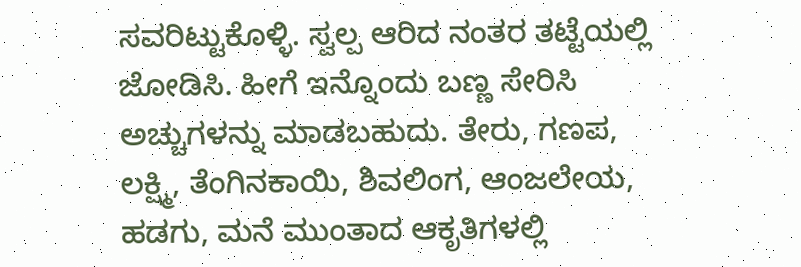ಸವರಿಟ್ಟುಕೊಳ್ಳಿ. ಸ್ವಲ್ಪ ಆರಿದ ನಂತರ ತಟ್ಟೆಯಲ್ಲಿ ಜೋಡಿಸಿ. ಹೀಗೆ ಇನ್ನೊಂದು ಬಣ್ಣ ಸೇರಿಸಿ ಅಚ್ಚುಗಳನ್ನು ಮಾಡಬಹುದು. ತೇರು, ಗಣಪ, ಲಕ್ಷ್ಮಿ, ತೆಂಗಿನಕಾಯಿ, ಶಿವಲಿಂಗ, ಆಂಜಲೇಯ, ಹಡಗು, ಮನೆ ಮುಂತಾದ ಆಕೃತಿಗಳಲ್ಲಿ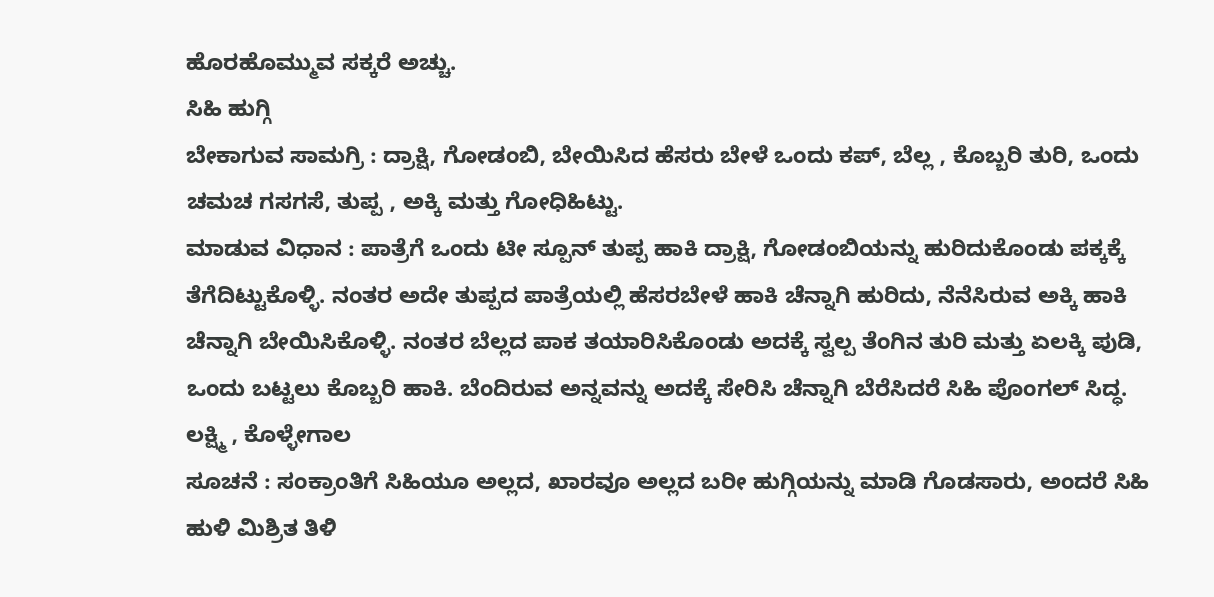ಹೊರಹೊಮ್ಮುವ ಸಕ್ಕರೆ ಅಚ್ಚು.
ಸಿಹಿ ಹುಗ್ಗಿ
ಬೇಕಾಗುವ ಸಾಮಗ್ರಿ : ದ್ರಾಕ್ಷಿ, ಗೋಡಂಬಿ, ಬೇಯಿಸಿದ ಹೆಸರು ಬೇಳೆ ಒಂದು ಕಪ್, ಬೆಲ್ಲ , ಕೊಬ್ಬರಿ ತುರಿ, ಒಂದು ಚಮಚ ಗಸಗಸೆ, ತುಪ್ಪ , ಅಕ್ಕಿ ಮತ್ತು ಗೋಧಿಹಿಟ್ಟು.
ಮಾಡುವ ವಿಧಾನ : ಪಾತ್ರೆಗೆ ಒಂದು ಟೀ ಸ್ಪೂನ್ ತುಪ್ಪ ಹಾಕಿ ದ್ರಾಕ್ಷಿ, ಗೋಡಂಬಿಯನ್ನು ಹುರಿದುಕೊಂಡು ಪಕ್ಕಕ್ಕೆ ತೆಗೆದಿಟ್ಟುಕೊಳ್ಳಿ. ನಂತರ ಅದೇ ತುಪ್ಪದ ಪಾತ್ರೆಯಲ್ಲಿ ಹೆಸರಬೇಳೆ ಹಾಕಿ ಚೆನ್ನಾಗಿ ಹುರಿದು, ನೆನೆಸಿರುವ ಅಕ್ಕಿ ಹಾಕಿ ಚೆನ್ನಾಗಿ ಬೇಯಿಸಿಕೊಳ್ಳಿ. ನಂತರ ಬೆಲ್ಲದ ಪಾಕ ತಯಾರಿಸಿಕೊಂಡು ಅದಕ್ಕೆ ಸ್ವಲ್ಪ ತೆಂಗಿನ ತುರಿ ಮತ್ತು ಏಲಕ್ಕಿ ಪುಡಿ, ಒಂದು ಬಟ್ಟಲು ಕೊಬ್ಬರಿ ಹಾಕಿ. ಬೆಂದಿರುವ ಅನ್ನವನ್ನು ಅದಕ್ಕೆ ಸೇರಿಸಿ ಚೆನ್ನಾಗಿ ಬೆರೆಸಿದರೆ ಸಿಹಿ ಪೊಂಗಲ್ ಸಿದ್ಧ.
ಲಕ್ಷ್ಮಿ , ಕೊಳ್ಳೇಗಾಲ
ಸೂಚನೆ : ಸಂಕ್ರಾಂತಿಗೆ ಸಿಹಿಯೂ ಅಲ್ಲದ, ಖಾರವೂ ಅಲ್ಲದ ಬರೀ ಹುಗ್ಗಿಯನ್ನು ಮಾಡಿ ಗೊಡಸಾರು, ಅಂದರೆ ಸಿಹಿ ಹುಳಿ ಮಿಶ್ರಿತ ತಿಳಿ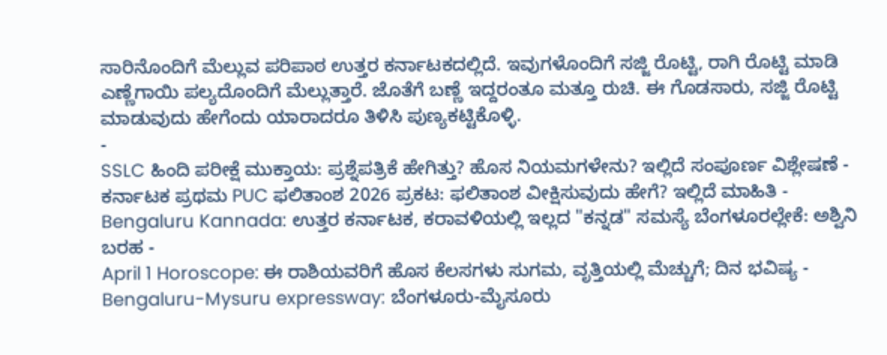ಸಾರಿನೊಂದಿಗೆ ಮೆಲ್ಲುವ ಪರಿಪಾಠ ಉತ್ತರ ಕರ್ನಾಟಕದಲ್ಲಿದೆ. ಇವುಗಳೊಂದಿಗೆ ಸಜ್ಜಿ ರೊಟ್ಟಿ, ರಾಗಿ ರೊಟ್ಟಿ ಮಾಡಿ ಎಣ್ಣೆಗಾಯಿ ಪಲ್ಯದೊಂದಿಗೆ ಮೆಲ್ಲುತ್ತಾರೆ. ಜೊತೆಗೆ ಬಣ್ಣೆ ಇದ್ದರಂತೂ ಮತ್ತೂ ರುಚಿ. ಈ ಗೊಡಸಾರು, ಸಜ್ಜಿ ರೊಟ್ಟಿ ಮಾಡುವುದು ಹೇಗೆಂದು ಯಾರಾದರೂ ತಿಳಿಸಿ ಪುಣ್ಯಕಟ್ಟಿಕೊಳ್ಳಿ.
-
SSLC ಹಿಂದಿ ಪರೀಕ್ಷೆ ಮುಕ್ತಾಯ: ಪ್ರಶ್ನೆಪತ್ರಿಕೆ ಹೇಗಿತ್ತು? ಹೊಸ ನಿಯಮಗಳೇನು? ಇಲ್ಲಿದೆ ಸಂಪೂರ್ಣ ವಿಶ್ಲೇಷಣೆ -
ಕರ್ನಾಟಕ ಪ್ರಥಮ PUC ಫಲಿತಾಂಶ 2026 ಪ್ರಕಟ: ಫಲಿತಾಂಶ ವೀಕ್ಷಿಸುವುದು ಹೇಗೆ? ಇಲ್ಲಿದೆ ಮಾಹಿತಿ -
Bengaluru Kannada: ಉತ್ತರ ಕರ್ನಾಟಕ, ಕರಾವಳಿಯಲ್ಲಿ ಇಲ್ಲದ "ಕನ್ನಡ" ಸಮಸ್ಯೆ ಬೆಂಗಳೂರಲ್ಲೇಕೆ: ಅಶ್ವಿನಿ ಬರಹ -
April 1 Horoscope: ಈ ರಾಶಿಯವರಿಗೆ ಹೊಸ ಕೆಲಸಗಳು ಸುಗಮ, ವೃತ್ತಿಯಲ್ಲಿ ಮೆಚ್ಚುಗೆ; ದಿನ ಭವಿಷ್ಯ -
Bengaluru-Mysuru expressway: ಬೆಂಗಳೂರು-ಮೈಸೂರು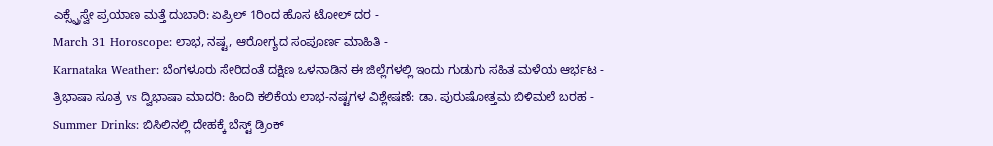ಎಕ್ಸ್ಪ್ರೆಸ್ವೇ ಪ್ರಯಾಣ ಮತ್ತೆ ದುಬಾರಿ: ಏಪ್ರಿಲ್ 1ರಿಂದ ಹೊಸ ಟೋಲ್ ದರ -
March 31 Horoscope: ಲಾಭ, ನಷ್ಟ, ಆರೋಗ್ಯದ ಸಂಪೂರ್ಣ ಮಾಹಿತಿ -
Karnataka Weather: ಬೆಂಗಳೂರು ಸೇರಿದಂತೆ ದಕ್ಷಿಣ ಒಳನಾಡಿನ ಈ ಜಿಲ್ಲೆಗಳಲ್ಲಿ ಇಂದು ಗುಡುಗು ಸಹಿತ ಮಳೆಯ ಆರ್ಭಟ -
ತ್ರಿಭಾಷಾ ಸೂತ್ರ vs ದ್ವಿಭಾಷಾ ಮಾದರಿ: ಹಿಂದಿ ಕಲಿಕೆಯ ಲಾಭ-ನಷ್ಟಗಳ ವಿಶ್ಲೇಷಣೆ: ಡಾ. ಪುರುಷೋತ್ತಮ ಬಿಳಿಮಲೆ ಬರಹ -
Summer Drinks: ಬಿಸಿಲಿನಲ್ಲಿ ದೇಹಕ್ಕೆ ಬೆಸ್ಟ್ ಡ್ರಿಂಕ್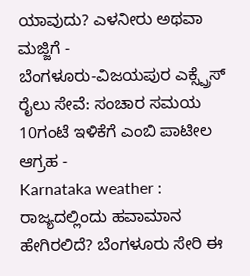ಯಾವುದು? ಎಳನೀರು ಅಥವಾ ಮಜ್ಜಿಗೆ -
ಬೆಂಗಳೂರು-ವಿಜಯಪುರ ಎಕ್ಸ್ಪ್ರೆಸ್ ರೈಲು ಸೇವೆ: ಸಂಚಾರ ಸಮಯ 10ಗಂಟೆ ಇಳಿಕೆಗೆ ಎಂಬಿ ಪಾಟೀಲ ಆಗ್ರಹ -
Karnataka weather : ರಾಜ್ಯದಲ್ಲಿಂದು ಹವಾಮಾನ ಹೇಗಿರಲಿದೆ? ಬೆಂಗಳೂರು ಸೇರಿ ಈ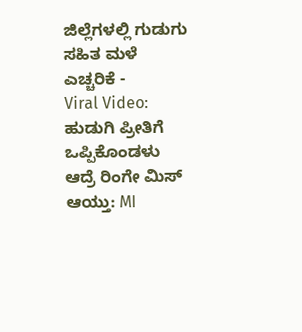ಜಿಲ್ಲೆಗಳಲ್ಲಿ ಗುಡುಗು ಸಹಿತ ಮಳೆ ಎಚ್ಚರಿಕೆ -
Viral Video: ಹುಡುಗಿ ಪ್ರೀತಿಗೆ ಒಪ್ಪಿಕೊಂಡಳು ಆದ್ರೆ ರಿಂಗೇ ಮಿಸ್ ಆಯ್ತು: MI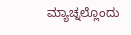ಮ್ಯಾಚ್ನಲ್ಲೊಂದು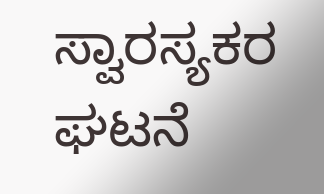ಸ್ವಾರಸ್ಯಕರ ಘಟನೆ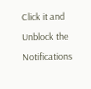Click it and Unblock the Notifications